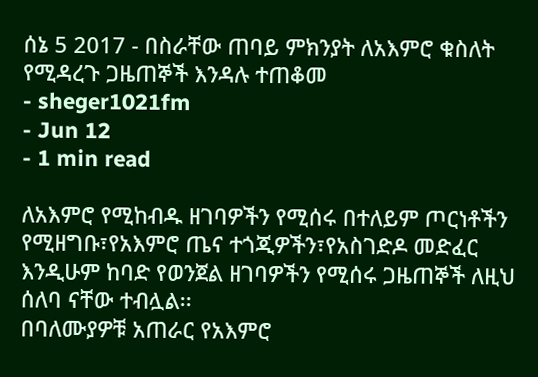ሰኔ 5 2017 - በስራቸው ጠባይ ምክንያት ለአእምሮ ቁስለት የሚዳረጉ ጋዜጠኞች እንዳሉ ተጠቆመ
- sheger1021fm
- Jun 12
- 1 min read

ለአእምሮ የሚከብዱ ዘገባዎችን የሚሰሩ በተለይም ጦርነቶችን የሚዘግቡ፣የአእምሮ ጤና ተጎጂዎችን፣የአስገድዶ መድፈር እንዲሁም ከባድ የወንጀል ዘገባዎችን የሚሰሩ ጋዜጠኞች ለዚህ ሰለባ ናቸው ተብሏል፡፡
በባለሙያዎቹ አጠራር የአእምሮ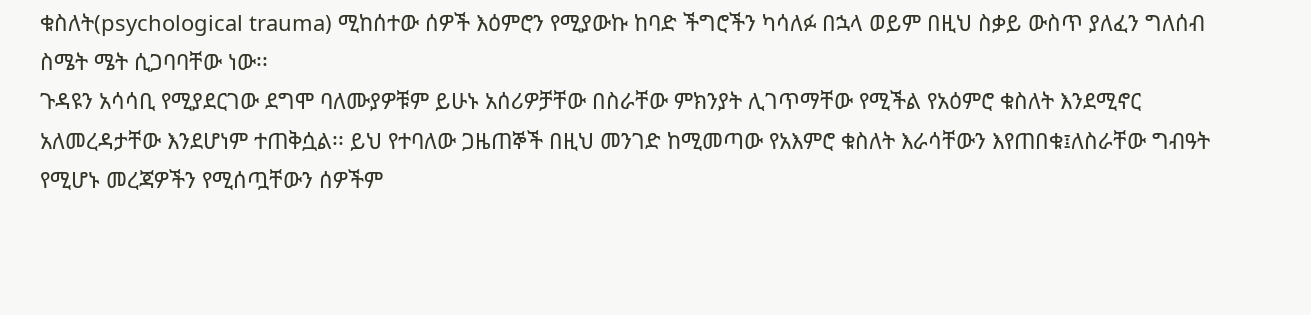ቁስለት(psychological trauma) ሚከሰተው ሰዎች እዕምሮን የሚያውኩ ከባድ ችግሮችን ካሳለፉ በኋላ ወይም በዚህ ስቃይ ውስጥ ያለፈን ግለሰብ ስሜት ሜት ሲጋባባቸው ነው፡፡
ጉዳዩን አሳሳቢ የሚያደርገው ደግሞ ባለሙያዎቹም ይሁኑ አሰሪዎቻቸው በስራቸው ምክንያት ሊገጥማቸው የሚችል የአዕምሮ ቁስለት እንደሚኖር አለመረዳታቸው እንደሆነም ተጠቅሷል፡፡ ይህ የተባለው ጋዜጠኞች በዚህ መንገድ ከሚመጣው የአእምሮ ቁስለት እራሳቸውን እየጠበቁ፤ለስራቸው ግብዓት የሚሆኑ መረጃዎችን የሚሰጧቸውን ሰዎችም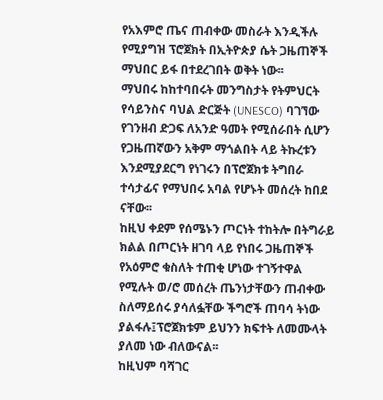የአእምሮ ጤና ጠብቀው መስራት እንዲችሉ የሚያግዝ ፕሮጀክት በኢትዮጵያ ሴት ጋዜጠኞች ማህበር ይፋ በተደረገበት ወቅት ነው፡፡
ማህበሩ ከከተባበሩት መንግስታት የትምህርት የሳይንስና ባህል ድርጅት (UNESCO) ባገኘው የገንዘብ ድጋፍ ለአንድ ዓመት የሚሰራበት ሲሆን የጋዜጠኛውን አቅም ማጎልበት ላይ ትኩረቱን እንደሚያደርግ የነገሩን በፕሮጀክቱ ትግበራ ተሳታፊና የማህበሩ አባል የሆኑት መሰረት ከበደ ናቸው፡፡
ከዚህ ቀደም የሰሜኑን ጦርነት ተከትሎ በትግራይ ክልል በጦርነት ዘገባ ላይ የነበሩ ጋዜጠኞች የአዕምሮ ቁስለት ተጠቂ ሆነው ተገኝተዋል የሚሉት ወ/ሮ መሰረት ጤንነታቸውን ጠብቀው ስለማይሰሩ ያሳለፏቸው ችግሮች ጠባሳ ትነው ያልፋሉ፤ፕሮጀክቱም ይህንን ክፍተት ለመሙላት ያለመ ነው ብለውናል፡፡
ከዚህም ባሻገር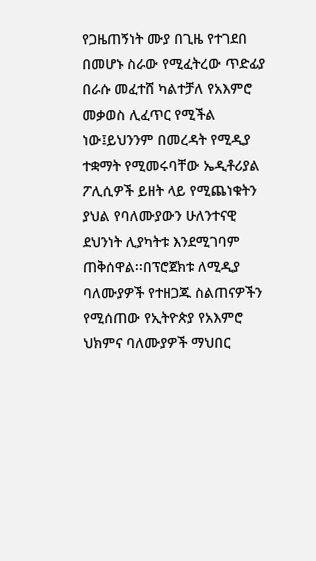የጋዜጠኝነት ሙያ በጊዜ የተገደበ በመሆኑ ስራው የሚፈትረው ጥድፊያ በራሱ መፈተሸ ካልተቻለ የአእምሮ መቃወስ ሊፈጥር የሚችል ነው፤ይህንንም በመረዳት የሚዲያ ተቋማት የሚመሩባቸው ኤዲቶሪያል ፖሊሲዎች ይዘት ላይ የሚጨነቁትን ያህል የባለሙያውን ሁለንተናዊ ደህንነት ሊያካትቱ እንደሚገባም ጠቅሰዋል፡፡በፕሮጀክቱ ለሚዲያ ባለሙያዎች የተዘጋጁ ስልጠናዎችን የሚሰጠው የኢትዮጵያ የአእምሮ ህክምና ባለሙያዎች ማህበር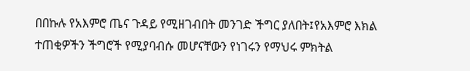በበኩሉ የአእምሮ ጤና ጉዳይ የሚዘገብበት መንገድ ችግር ያለበት፤የአእምሮ እክል ተጠቂዎችን ችግሮች የሚያባብሱ መሆናቸውን የነገሩን የማህሩ ምክትል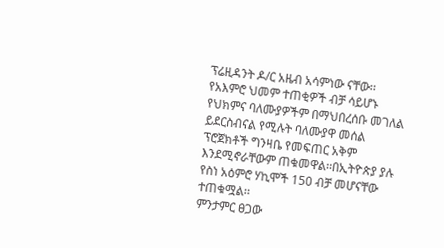ፕሬዚዳንት ዶ/ር አዜብ አሳምነው ናቸው፡፡
የአእምሮ ህመም ተጠቂዎች ብቻ ሳይሆኑ የህክምና ባለሙያዎችም በማህበረሰቡ መገለል ይደርስብናል የሚሉት ባለሙያዋ መሰል ፕሮጀክቶች ግንዛቤ የመፍጠር አቅም እንደሚኖራቸውም ጠቁመዋል፡፡በኢትዮጵያ ያሉ የስነ አዕምሮ ሃኪሞች 150 ብቻ መሆናቸው ተጠቁሟል፡፡
ምንታምር ፀጋው